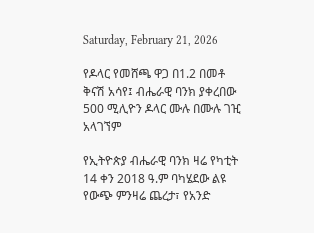Saturday, February 21, 2026

የዶላር የመሸጫ ዋጋ በ1.2 በመቶ ቅናሽ አሳየ፤ ብሔራዊ ባንክ ያቀረበው 500 ሚሊዮን ዶላር ሙሉ በሙሉ ገዢ አላገኘም

የኢትዮጵያ ብሔራዊ ባንክ ዛሬ የካቲት 14 ቀን 2018 ዓ.ም ባካሄደው ልዩ የውጭ ምንዛሬ ጨረታ፣ የአንድ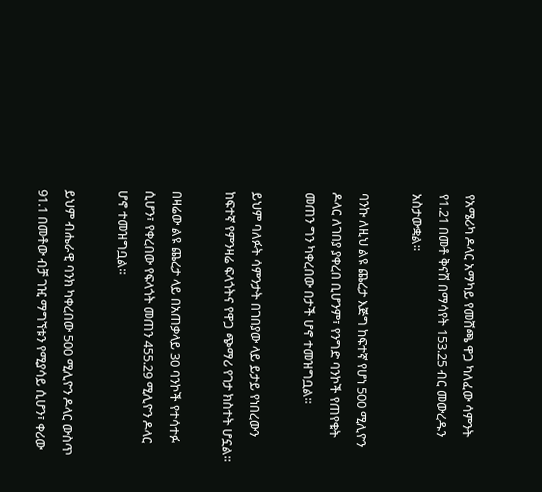የአሜሪካ ዶላር አማካይ የመሸጫ ዋጋ ካለፈው ሳምንት የ1.21 በመቶ ቅናሽ በማሳየት 153.25 ብር መውረዱን አስታውቋል።

ባንኩ ለዚህ ልዩ ጨረታ እጅግ ከፍተኛ የሆነ 500 ሚሊዮን ዶላር ለገበያ ያቀረበ ቢሆንም፣ የንግድ ባንኮች የጠየቁት መጠን ግን ካቀረበው በታች ሆኖ ተመዝግቧል።

ይህም ባለፉት ሳምንታት በገበያው ላይ ይታይ የነበረውን ከፍተኛ የምንዛሬ ፍላጎትና የዋጋ ጭማሪ የገታ ክስተት ሆኗል።

በዛሬው ልዩ ጨረታ ላይ በአጠቃላይ 30 ባንኮች የተሳተፉ ሲሆን፣ የቀረበው የፍላጎት መጠን 455.29 ሚሊዮን ዶላር ሆኖ ተመዝግቧል።

ይህም ብሔራዊ ባንክ ካቀረበው 500 ሚሊዮን ዶላር ውስጥ 91.1 በመቶው ብቻ ገዢ ማግኘቱን የሚያሳይ ሲሆን፣ ቀሪው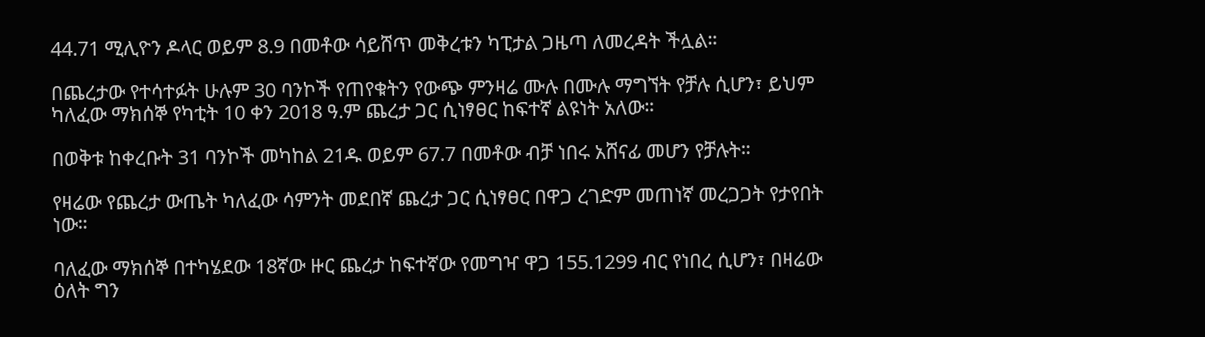44.71 ሚሊዮን ዶላር ወይም 8.9 በመቶው ሳይሸጥ መቅረቱን ካፒታል ጋዜጣ ለመረዳት ችሏል።

በጨረታው የተሳተፉት ሁሉም 30 ባንኮች የጠየቁትን የውጭ ምንዛሬ ሙሉ በሙሉ ማግኘት የቻሉ ሲሆን፣ ይህም ካለፈው ማክሰኞ የካቲት 10 ቀን 2018 ዓ.ም ጨረታ ጋር ሲነፃፀር ከፍተኛ ልዩነት አለው።

በወቅቱ ከቀረቡት 31 ባንኮች መካከል 21ዱ ወይም 67.7 በመቶው ብቻ ነበሩ አሸናፊ መሆን የቻሉት።

የዛሬው የጨረታ ውጤት ካለፈው ሳምንት መደበኛ ጨረታ ጋር ሲነፃፀር በዋጋ ረገድም መጠነኛ መረጋጋት የታየበት ነው።

ባለፈው ማክሰኞ በተካሄደው 18ኛው ዙር ጨረታ ከፍተኛው የመግዣ ዋጋ 155.1299 ብር የነበረ ሲሆን፣ በዛሬው ዕለት ግን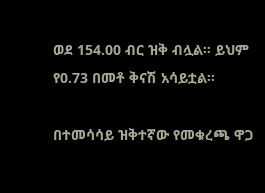ወደ 154.00 ብር ዝቅ ብሏል። ይህም የ0.73 በመቶ ቅናሽ አሳይቷል።

በተመሳሳይ ዝቅተኛው የመቁረጫ ዋጋ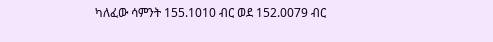ካለፈው ሳምንት 155.1010 ብር ወደ 152.0079 ብር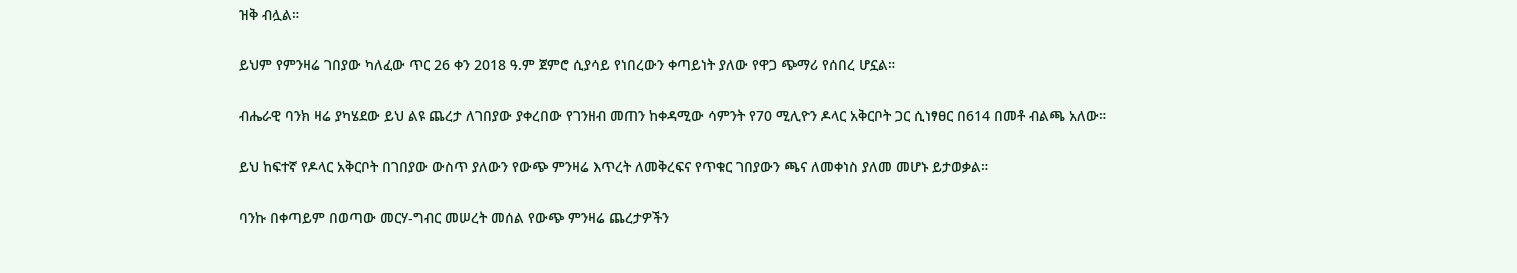ዝቅ ብሏል።

ይህም የምንዛሬ ገበያው ካለፈው ጥር 26 ቀን 2018 ዓ.ም ጀምሮ ሲያሳይ የነበረውን ቀጣይነት ያለው የዋጋ ጭማሪ የሰበረ ሆኗል።

ብሔራዊ ባንክ ዛሬ ያካሄደው ይህ ልዩ ጨረታ ለገበያው ያቀረበው የገንዘብ መጠን ከቀዳሚው ሳምንት የ70 ሚሊዮን ዶላር አቅርቦት ጋር ሲነፃፀር በ614 በመቶ ብልጫ አለው።

ይህ ከፍተኛ የዶላር አቅርቦት በገበያው ውስጥ ያለውን የውጭ ምንዛሬ እጥረት ለመቅረፍና የጥቁር ገበያውን ጫና ለመቀነስ ያለመ መሆኑ ይታወቃል።

ባንኩ በቀጣይም በወጣው መርሃ-ግብር መሠረት መሰል የውጭ ምንዛሬ ጨረታዎችን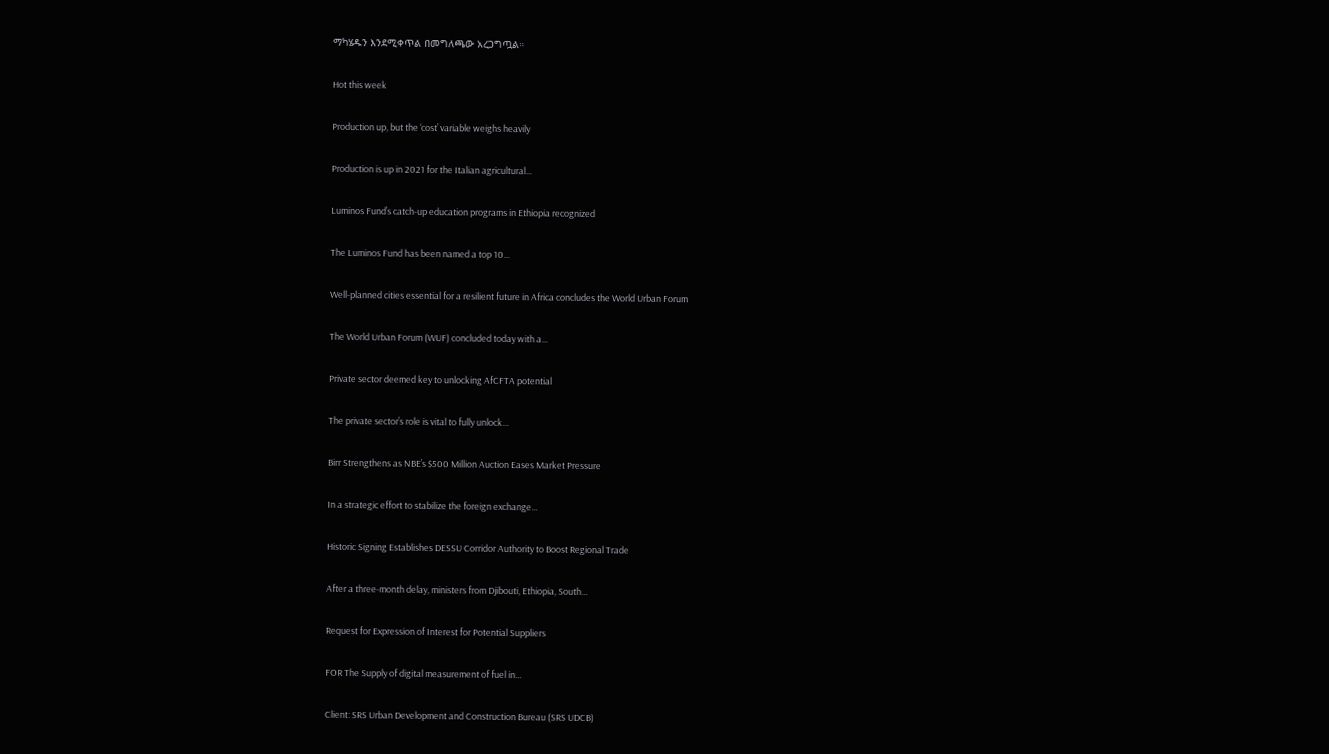ማካሄዱን እንደሚቀጥል በመግለጫው አረጋግጧል።

Hot this week

Production up, but the ‘cost’ variable weighs heavily

Production is up in 2021 for the Italian agricultural...

Luminos Fund’s catch-up education programs in Ethiopia recognized

The Luminos Fund has been named a top 10...

Well-planned cities essential for a resilient future in Africa concludes the World Urban Forum

The World Urban Forum (WUF) concluded today with a...

Private sector deemed key to unlocking AfCFTA potential

The private sector’s role is vital to fully unlock...

Birr Strengthens as NBE’s $500 Million Auction Eases Market Pressure

In a strategic effort to stabilize the foreign exchange...

Historic Signing Establishes DESSU Corridor Authority to Boost Regional Trade

After a three-month delay, ministers from Djibouti, Ethiopia, South...

Request for Expression of Interest for Potential Suppliers

FOR The Supply of digital measurement of fuel in...

Client: SRS Urban Development and Construction Bureau (SRS UDCB)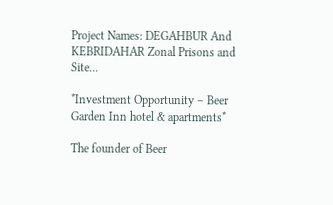Project Names: DEGAHBUR And KEBRIDAHAR Zonal Prisons and Site...

*Investment Opportunity – Beer Garden Inn hotel & apartments*

The founder of Beer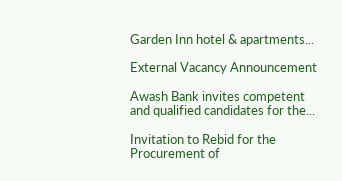Garden Inn hotel & apartments...

External Vacancy Announcement

Awash Bank invites competent and qualified candidates for the...

Invitation to Rebid for the Procurement of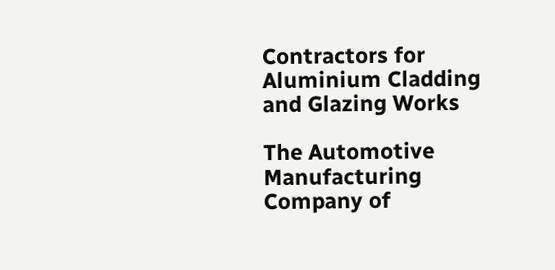Contractors for Aluminium Cladding and Glazing Works

The Automotive Manufacturing Company of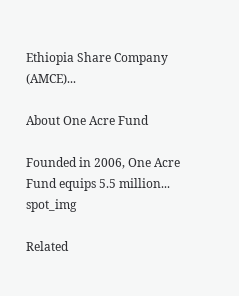Ethiopia Share Company (AMCE)...

About One Acre Fund

Founded in 2006, One Acre Fund equips 5.5 million...
spot_img

Related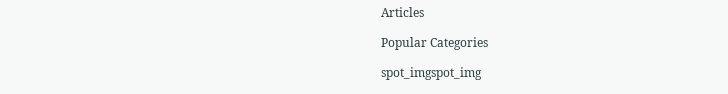Articles

Popular Categories

spot_imgspot_img